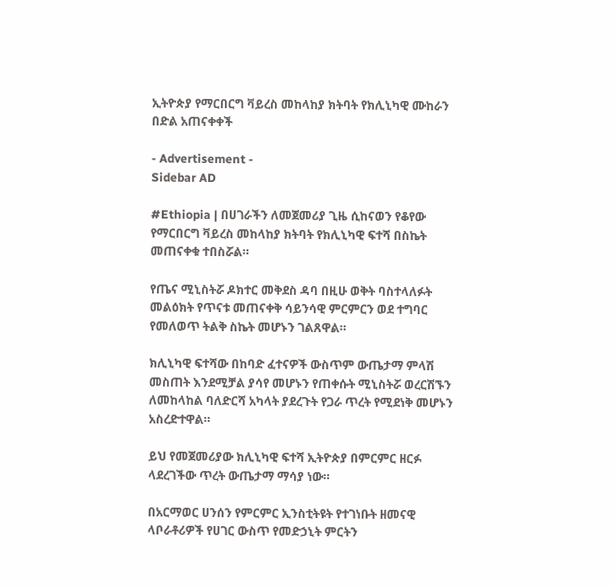ኢትዮጵያ የማርበርግ ቫይረስ መከላከያ ክትባት የክሊኒካዊ ሙከራን በድል አጠናቀቀች

- Advertisement -
Sidebar AD

#Ethiopia | በሀገራችን ለመጀመሪያ ጊዜ ሲከናወን የቆየው የማርበርግ ቫይረስ መከላከያ ክትባት የክሊኒካዊ ፍተሻ በስኬት መጠናቀቁ ተበስሯል።

የጤና ሚኒስትሯ ዶክተር መቅደስ ዳባ በዚሁ ወቅት ባስተላለፉት መልዕክት የጥናቱ መጠናቀቅ ሳይንሳዊ ምርምርን ወደ ተግባር የመለወጥ ትልቅ ስኬት መሆኑን ገልጸዋል።

ክሊኒካዊ ፍተሻው በከባድ ፈተናዎች ውስጥም ውጤታማ ምላሽ መስጠት እንደሚቻል ያሳየ መሆኑን የጠቀሱት ሚኒስትሯ ወረርሽኙን ለመከላከል ባለድርሻ አካላት ያደረጉት የጋራ ጥረት የሚደነቅ መሆኑን አስረድተዋል።

ይህ የመጀመሪያው ክሊኒካዊ ፍተሻ ኢትዮጵያ በምርምር ዘርፉ ላደረገችው ጥረት ውጤታማ ማሳያ ነው።

በአርማወር ሀንሰን የምርምር ኢንስቲትዩት የተገነቡት ዘመናዊ ላቦራቶሪዎች የሀገር ውስጥ የመድኃኒት ምርትን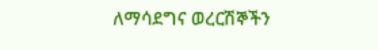ለማሳደግና ወረርሽኞችን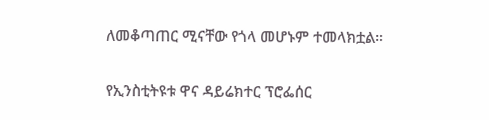ለመቆጣጠር ሚናቸው የጎላ መሆኑም ተመላክቷል።

የኢንስቲትዩቱ ዋና ዳይሬክተር ፕሮፌሰር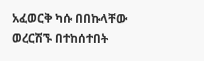አፈወርቅ ካሱ በበኩላቸው ወረርሽኙ በተከሰተበት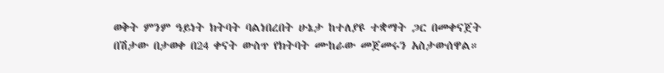ወቅት ምንም ዓይነት ክትባት ባልነበረበት ሁኔታ ከተለያዩ ተቋማት ጋር በመቀናጀት በሽታው በታወቀ በ24 ቀናት ውስጥ የክትባት ሙከራው መጀመሩን አስታውሰዋል።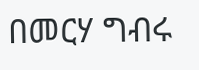በመርሃ ግብሩ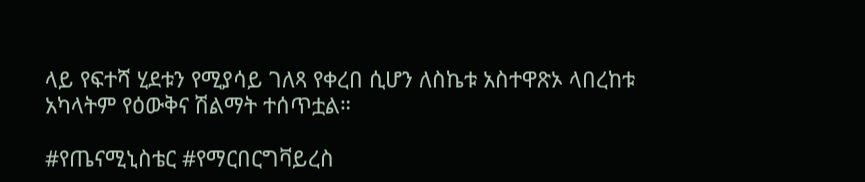ላይ የፍተሻ ሂደቱን የሚያሳይ ገለጻ የቀረበ ሲሆን ለስኬቱ አስተዋጽኦ ላበረከቱ አካላትም የዕውቅና ሽልማት ተሰጥቷል።

#የጤናሚኒስቴር #የማርበርግቫይረስ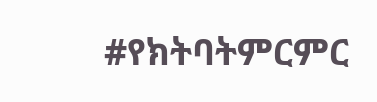#የክትባትምርምር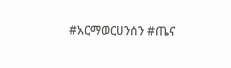#አርማወርሀንሰን #ጤና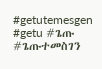#getutemesgen #getu #ጌጡ #ጌጡተመስገን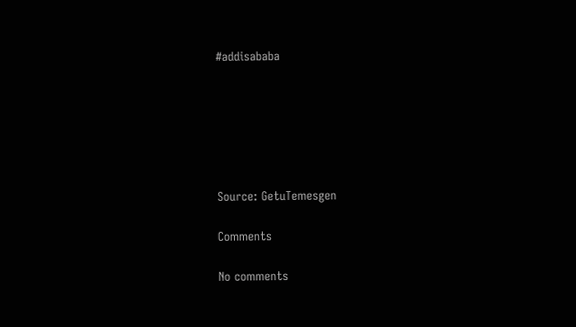#addisababa






Source: GetuTemesgen

Comments

No comments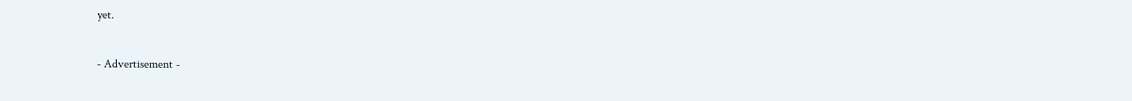yet.

- Advertisement -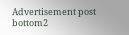Advertisement post bottom2